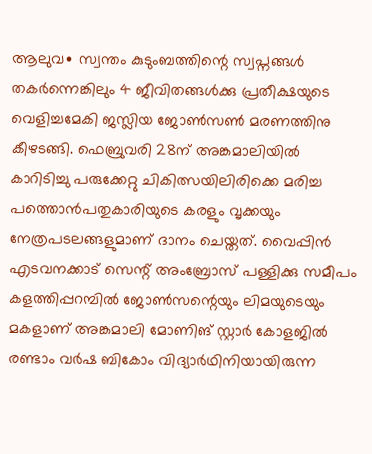ആലുവ∙ സ്വന്തം കുടുംബത്തിന്റെ സ്വപ്നങ്ങൾ തകർന്നെങ്കിലും 4 ജീവിതങ്ങൾക്കു പ്രതീക്ഷയുടെ വെളിച്ചമേകി ജസ്ലിയ ജോൺസൺ മരണത്തിനു കീഴടങ്ങി. ഫെബ്രുവരി 28ന് അങ്കമാലിയിൽ കാറിടിച്ചു പരുക്കേറ്റു ചികിത്സയിലിരിക്കെ മരിച്ച പത്തൊൻപതുകാരിയുടെ കരളും വൃക്കയും നേത്രപടലങ്ങളുമാണ് ദാനം ചെയ്തത്. വൈപ്പിൻ എടവനക്കാട് സെന്റ് അംബ്രോസ് പള്ളിക്കു സമീപം കളത്തിപ്പറമ്പിൽ ജോൺസന്റെയും ലിമയുടെയും മകളാണ് അങ്കമാലി മോണിങ് സ്റ്റാർ കോളജിൽ രണ്ടാം വർഷ ബികോം വിദ്യാർഥിനിയായിരുന്ന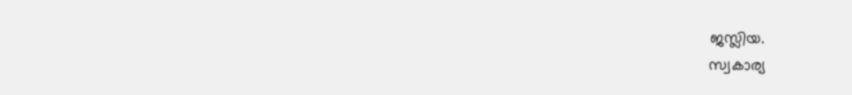ജസ്ലിയ.
സ്വകാര്യ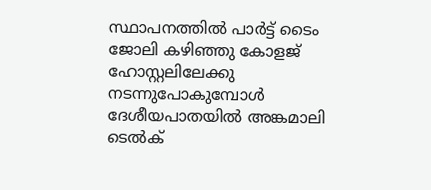സ്ഥാപനത്തിൽ പാർട്ട് ടൈം ജോലി കഴിഞ്ഞു കോളജ് ഹോസ്റ്റലിലേക്കു നടന്നുപോകുമ്പോൾ ദേശീയപാതയിൽ അങ്കമാലി ടെൽക്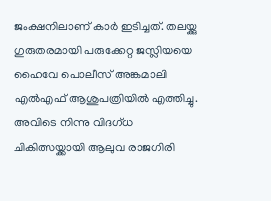ജംക്ഷനിലാണ് കാർ ഇടിച്ചത്. തലയ്ക്കു ഗുരുതരമായി പരുക്കേറ്റ ജസ്ലിയയെ ഹൈവേ പൊലീസ് അങ്കമാലി എൽഎഫ് ആശുപത്രിയിൽ എത്തിച്ചു. അവിടെ നിന്നു വിദഗ്ധ ചികിത്സയ്ക്കായി ആലുവ രാജഗിരി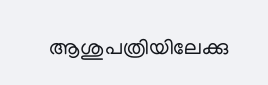ആശുപത്രിയിലേക്കു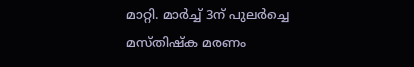മാറ്റി. മാർച്ച് 3ന് പുലർച്ചെ മസ്തിഷ്ക മരണം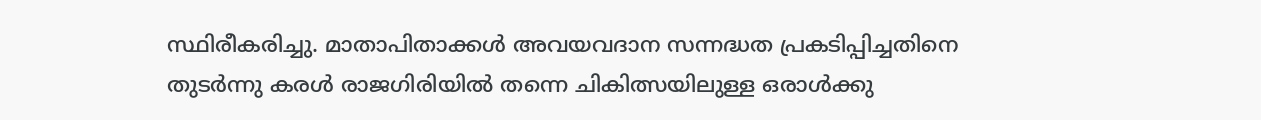സ്ഥിരീകരിച്ചു. മാതാപിതാക്കൾ അവയവദാന സന്നദ്ധത പ്രകടിപ്പിച്ചതിനെ തുടർന്നു കരൾ രാജഗിരിയിൽ തന്നെ ചികിത്സയിലുള്ള ഒരാൾക്കു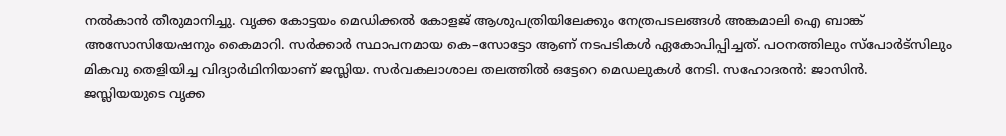നൽകാൻ തീരുമാനിച്ചു. വൃക്ക കോട്ടയം മെഡിക്കൽ കോളജ് ആശുപത്രിയിലേക്കും നേത്രപടലങ്ങൾ അങ്കമാലി ഐ ബാങ്ക് അസോസിയേഷനും കൈമാറി. സർക്കാർ സ്ഥാപനമായ കെ–സോട്ടോ ആണ് നടപടികൾ ഏകോപിപ്പിച്ചത്. പഠനത്തിലും സ്പോർട്സിലും മികവു തെളിയിച്ച വിദ്യാർഥിനിയാണ് ജസ്ലിയ. സർവകലാശാല തലത്തിൽ ഒട്ടേറെ മെഡലുകൾ നേടി. സഹോദരൻ: ജാസിൻ.
ജസ്ലിയയുടെ വൃക്ക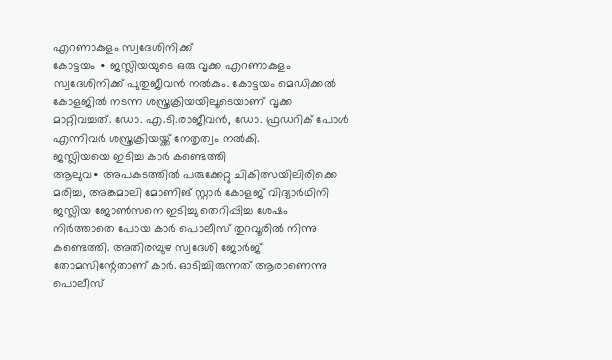എറണാകുളം സ്വദേശിനിക്ക്
കോട്ടയം ∙ ജസ്ലിയയുടെ ഒരു വൃക്ക എറണാകുളം സ്വദേശിനിക്ക് പുതുജീവൻ നൽകും. കോട്ടയം മെഡിക്കൽ കോളജിൽ നടന്ന ശസ്ത്രക്രിയയിലൂടെയാണ് വൃക്ക മാറ്റിവച്ചത്. ഡോ. എ.ടി.രാജീവൻ, ഡോ. ഫ്രഡറിക് പോൾ എന്നിവർ ശസ്ത്രക്രിയയ്ക്ക് നേതൃത്വം നൽകി.
ജസ്ലിയയെ ഇടിച്ച കാർ കണ്ടെത്തി
ആലുവ∙ അപകടത്തിൽ പരുക്കേറ്റു ചികിത്സയിലിരിക്കെ മരിച്ച, അങ്കമാലി മോണിങ് സ്റ്റാർ കോളജ് വിദ്യാർഥിനി ജസ്ലിയ ജോൺസനെ ഇടിച്ചു തെറിപ്പിച്ച ശേഷം നിർത്താതെ പോയ കാർ പൊലീസ് തുറവൂരിൽ നിന്നു കണ്ടെത്തി. അതിരമ്പുഴ സ്വദേശി ജോർജ് തോമസിന്റേതാണ് കാർ. ഓടിച്ചിരുന്നത് ആരാണെന്നു പൊലീസ്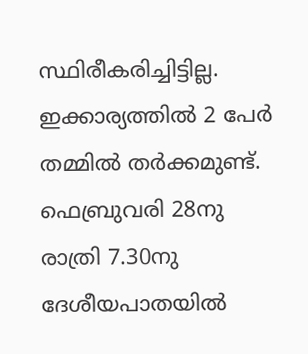സ്ഥിരീകരിച്ചിട്ടില്ല. ഇക്കാര്യത്തിൽ 2 പേർ തമ്മിൽ തർക്കമുണ്ട്. ഫെബ്രുവരി 28നു രാത്രി 7.30നു ദേശീയപാതയിൽ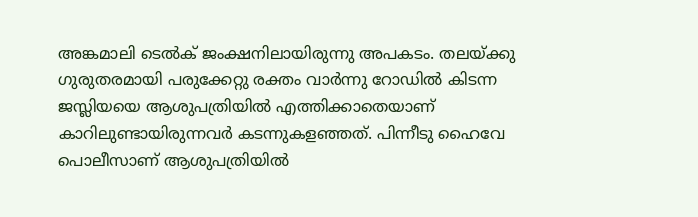അങ്കമാലി ടെൽക് ജംക്ഷനിലായിരുന്നു അപകടം. തലയ്ക്കു ഗുരുതരമായി പരുക്കേറ്റു രക്തം വാർന്നു റോഡിൽ കിടന്ന ജസ്ലിയയെ ആശുപത്രിയിൽ എത്തിക്കാതെയാണ് കാറിലുണ്ടായിരുന്നവർ കടന്നുകളഞ്ഞത്. പിന്നീടു ഹൈവേ പൊലീസാണ് ആശുപത്രിയിൽ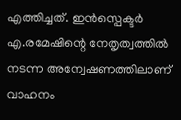എത്തിച്ചത്. ഇൻസ്പെക്ടർ എ.രമേഷിന്റെ നേതൃത്വത്തിൽ നടന്ന അന്വേഷണത്തിലാണ് വാഹനം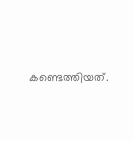കണ്ടെത്തിയത്.